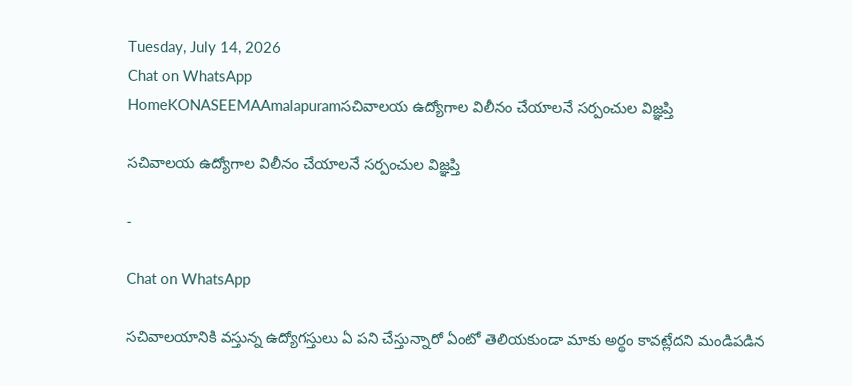Tuesday, July 14, 2026
Chat on WhatsApp
HomeKONASEEMAAmalapuramసచివాలయ ఉద్యోగాల విలీనం చేయాలనే సర్పంచుల విజ్ఞప్తి

సచివాలయ ఉద్యోగాల విలీనం చేయాలనే సర్పంచుల విజ్ఞప్తి

-

Chat on WhatsApp

సచివాలయానికి వస్తున్న ఉద్యోగస్తులు ఏ పని చేస్తున్నారో ఏంటో తెలియకుండా మాకు అర్థం కావట్లేదని మండిపడిన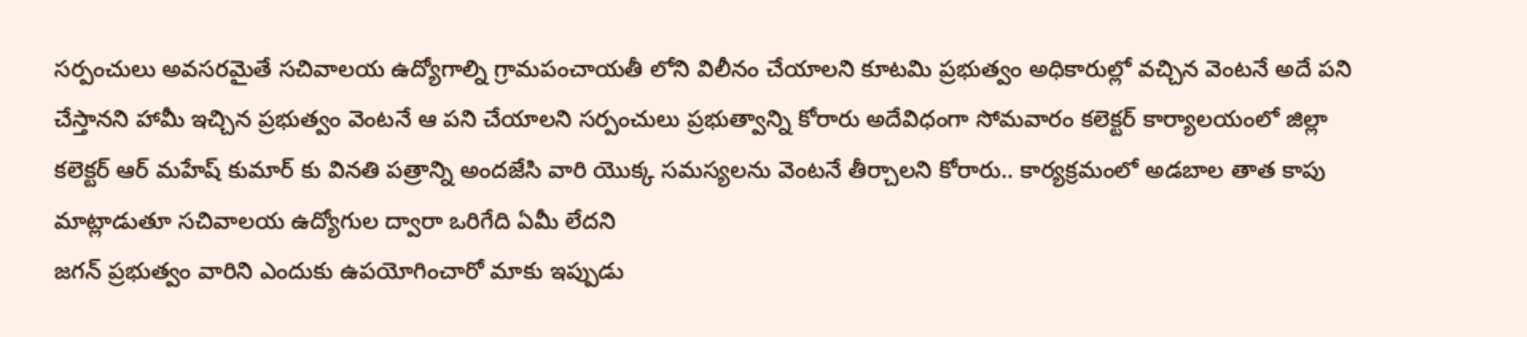సర్పంచులు అవసరమైతే సచివాలయ ఉద్యోగాల్ని గ్రామపంచాయతీ లోని విలీనం చేయాలని కూటమి ప్రభుత్వం అధికారుల్లో వచ్చిన వెంటనే అదే పని చేస్తానని హామీ ఇచ్చిన ప్రభుత్వం వెంటనే ఆ పని చేయాలని సర్పంచులు ప్రభుత్వాన్ని కోరారు అదేవిధంగా సోమవారం కలెక్టర్ కార్యాలయంలో జిల్లా కలెక్టర్ ఆర్ మహేష్ కుమార్ కు వినతి పత్రాన్ని అందజేసి వారి యొక్క సమస్యలను వెంటనే తీర్చాలని కోరారు.. కార్యక్రమంలో అడబాల తాత కాపు మాట్లాడుతూ సచివాలయ ఉద్యోగుల ద్వారా ఒరిగేది ఏమీ లేదని
జగన్ ప్రభుత్వం వారిని ఎందుకు ఉపయోగించారో మాకు ఇప్పుడు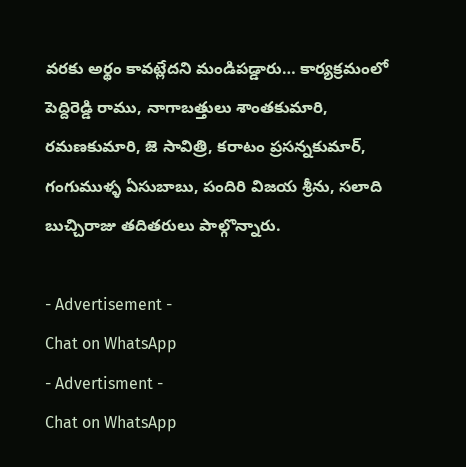వరకు అర్థం కావట్లేదని మండిపడ్డారు… కార్యక్రమంలో పెద్దిరెడ్డి రాము, నాగాబత్తులు శాంతకుమారి, రమణకుమారి, జె సావిత్రి, కరాటం ప్రసన్నకుమార్, గంగుముళ్ళ ఏసుబాబు, పందిరి విజయ శ్రీను, సలాది బుచ్చిరాజు తదితరులు పాల్గొన్నారు.

- Advertisement -
Chat on WhatsApp
- Advertisment -
Chat on WhatsApp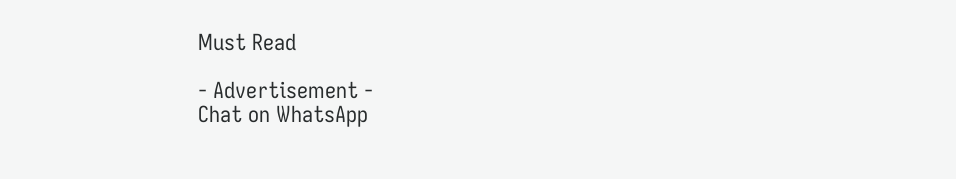Must Read

- Advertisement -
Chat on WhatsApp